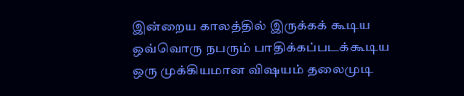இன்றைய காலத்தில் இருக்கக் கூடிய ஒவ்வொரு நபரும் பாதிக்கப்படக்கூடிய ஒரு முக்கியமான விஷயம் தலைமுடி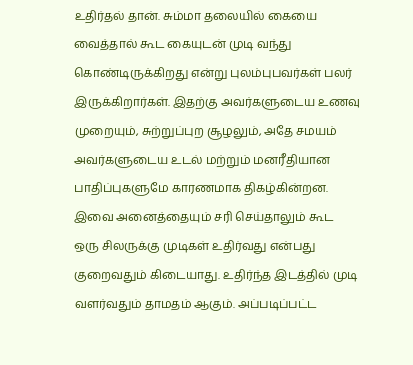உதிர்தல் தான். சும்மா தலையில் கையை வைத்தால் கூட கையுடன் முடி வந்து கொண்டிருக்கிறது என்று புலம்புபவர்கள் பலர் இருக்கிறார்கள். இதற்கு அவர்களுடைய உணவு முறையும், சுற்றுப்புற சூழலும், அதே சமயம் அவர்களுடைய உடல் மற்றும் மனரீதியான பாதிப்புகளுமே காரணமாக திகழ்கின்றன. இவை அனைத்தையும் சரி செய்தாலும் கூட ஒரு சிலருக்கு முடிகள் உதிர்வது என்பது குறைவதும் கிடையாது. உதிர்ந்த இடத்தில் முடி வளர்வதும் தாமதம் ஆகும். அப்படிப்பட்ட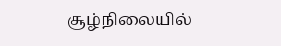சூழ்நிலையில்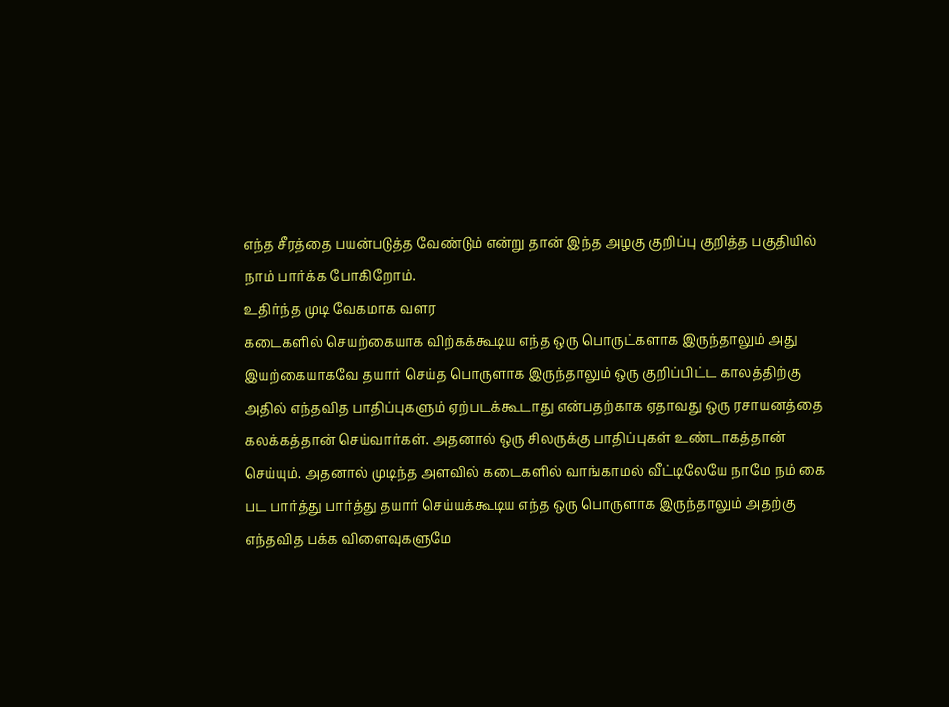எந்த சீரத்தை பயன்படுத்த வேண்டும் என்று தான் இந்த அழகு குறிப்பு குறித்த பகுதியில் நாம் பார்க்க போகிறோம்.
உதிர்ந்த முடி வேகமாக வளர
கடைகளில் செயற்கையாக விற்கக்கூடிய எந்த ஒரு பொருட்களாக இருந்தாலும் அது இயற்கையாகவே தயார் செய்த பொருளாக இருந்தாலும் ஒரு குறிப்பிட்ட காலத்திற்கு அதில் எந்தவித பாதிப்புகளும் ஏற்படக்கூடாது என்பதற்காக ஏதாவது ஒரு ரசாயனத்தை கலக்கத்தான் செய்வார்கள். அதனால் ஒரு சிலருக்கு பாதிப்புகள் உண்டாகத்தான் செய்யும். அதனால் முடிந்த அளவில் கடைகளில் வாங்காமல் வீட்டிலேயே நாமே நம் கை பட பார்த்து பார்த்து தயார் செய்யக்கூடிய எந்த ஒரு பொருளாக இருந்தாலும் அதற்கு எந்தவித பக்க விளைவுகளுமே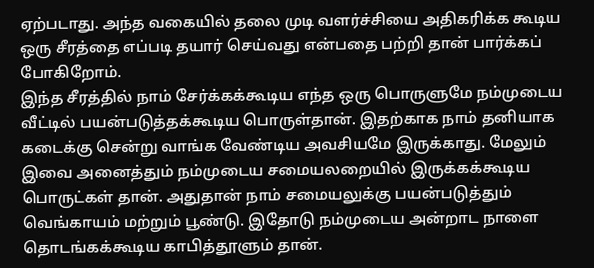ஏற்படாது. அந்த வகையில் தலை முடி வளர்ச்சியை அதிகரிக்க கூடிய ஒரு சீரத்தை எப்படி தயார் செய்வது என்பதை பற்றி தான் பார்க்கப் போகிறோம்.
இந்த சீரத்தில் நாம் சேர்க்கக்கூடிய எந்த ஒரு பொருளுமே நம்முடைய வீட்டில் பயன்படுத்தக்கூடிய பொருள்தான். இதற்காக நாம் தனியாக கடைக்கு சென்று வாங்க வேண்டிய அவசியமே இருக்காது. மேலும் இவை அனைத்தும் நம்முடைய சமையலறையில் இருக்கக்கூடிய பொருட்கள் தான். அதுதான் நாம் சமையலுக்கு பயன்படுத்தும் வெங்காயம் மற்றும் பூண்டு. இதோடு நம்முடைய அன்றாட நாளை தொடங்கக்கூடிய காபித்தூளும் தான்.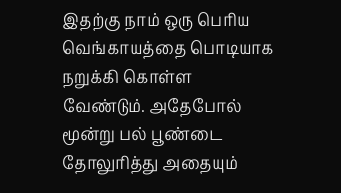இதற்கு நாம் ஒரு பெரிய வெங்காயத்தை பொடியாக நறுக்கி கொள்ள வேண்டும். அதேபோல் மூன்று பல் பூண்டை தோலுரித்து அதையும்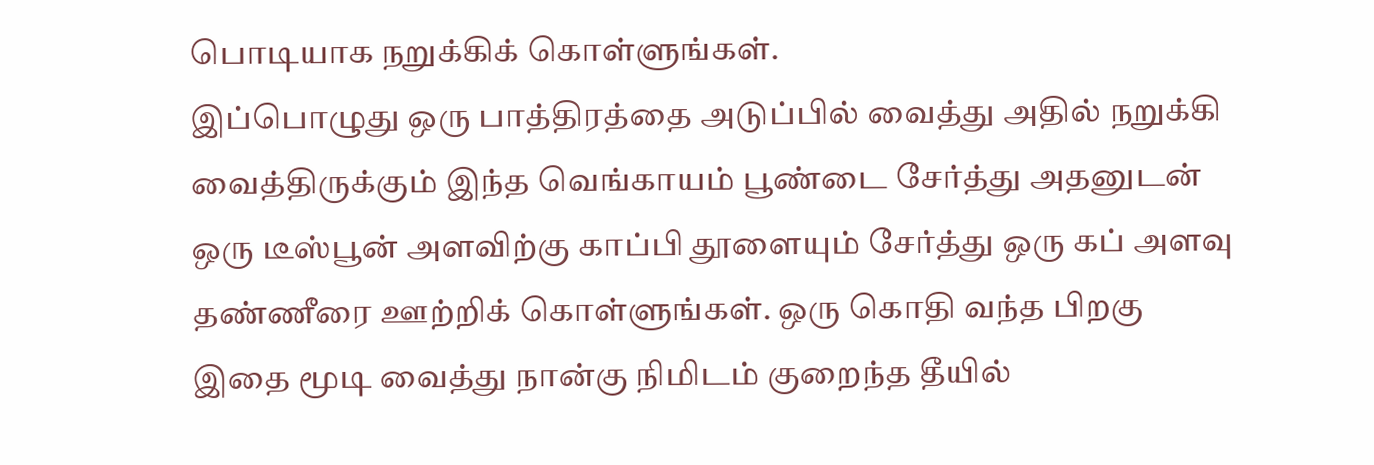பொடியாக நறுக்கிக் கொள்ளுங்கள்.
இப்பொழுது ஒரு பாத்திரத்தை அடுப்பில் வைத்து அதில் நறுக்கி வைத்திருக்கும் இந்த வெங்காயம் பூண்டை சேர்த்து அதனுடன் ஒரு டீஸ்பூன் அளவிற்கு காப்பி தூளையும் சேர்த்து ஒரு கப் அளவு தண்ணீரை ஊற்றிக் கொள்ளுங்கள். ஒரு கொதி வந்த பிறகு இதை மூடி வைத்து நான்கு நிமிடம் குறைந்த தீயில்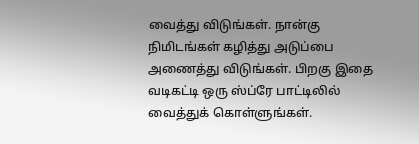வைத்து விடுங்கள். நான்கு நிமிடங்கள் கழித்து அடுப்பை அணைத்து விடுங்கள். பிறகு இதை வடிகட்டி ஒரு ஸ்ப்ரே பாட்டிலில் வைத்துக் கொள்ளுங்கள்.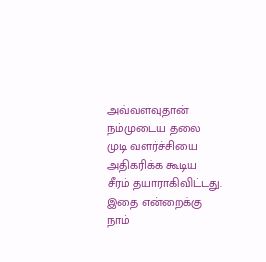அவ்வளவுதான் நம்முடைய தலை முடி வளர்ச்சியை அதிகரிக்க கூடிய சீரம் தயாராகிவிட்டது.
இதை என்றைக்கு நாம்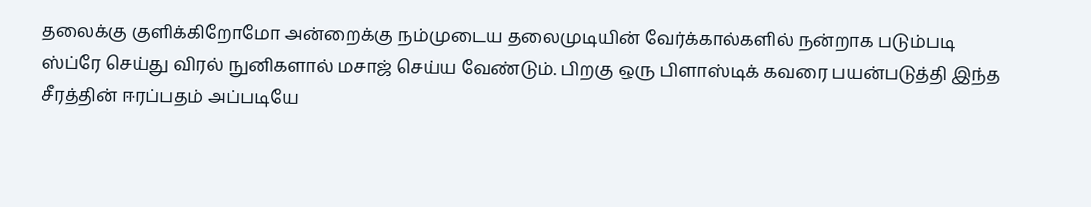தலைக்கு குளிக்கிறோமோ அன்றைக்கு நம்முடைய தலைமுடியின் வேர்க்கால்களில் நன்றாக படும்படி ஸ்ப்ரே செய்து விரல் நுனிகளால் மசாஜ் செய்ய வேண்டும். பிறகு ஒரு பிளாஸ்டிக் கவரை பயன்படுத்தி இந்த சீரத்தின் ஈரப்பதம் அப்படியே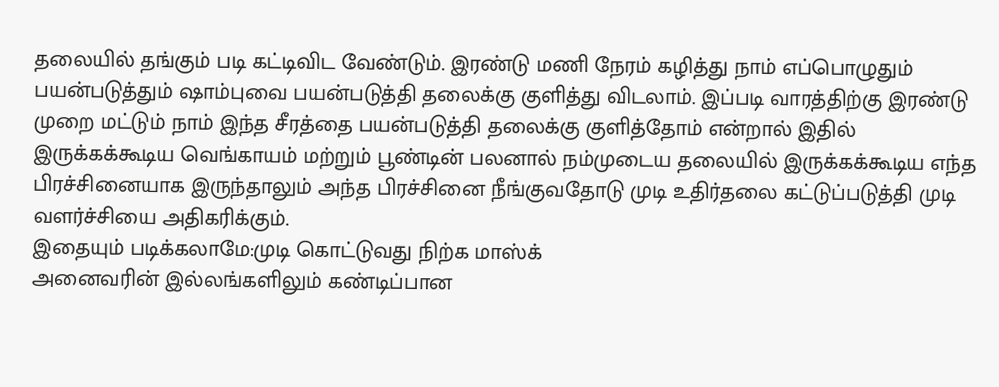தலையில் தங்கும் படி கட்டிவிட வேண்டும். இரண்டு மணி நேரம் கழித்து நாம் எப்பொழுதும் பயன்படுத்தும் ஷாம்புவை பயன்படுத்தி தலைக்கு குளித்து விடலாம். இப்படி வாரத்திற்கு இரண்டு முறை மட்டும் நாம் இந்த சீரத்தை பயன்படுத்தி தலைக்கு குளித்தோம் என்றால் இதில் இருக்கக்கூடிய வெங்காயம் மற்றும் பூண்டின் பலனால் நம்முடைய தலையில் இருக்கக்கூடிய எந்த பிரச்சினையாக இருந்தாலும் அந்த பிரச்சினை நீங்குவதோடு முடி உதிர்தலை கட்டுப்படுத்தி முடி வளர்ச்சியை அதிகரிக்கும்.
இதையும் படிக்கலாமே:முடி கொட்டுவது நிற்க மாஸ்க்
அனைவரின் இல்லங்களிலும் கண்டிப்பான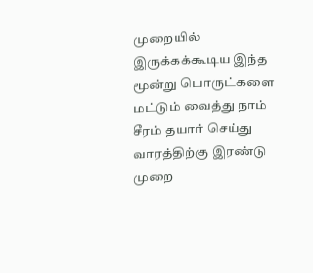முறையில் இருக்கக்கூடிய இந்த மூன்று பொருட்களை மட்டும் வைத்து நாம் சீரம் தயார் செய்து வாரத்திற்கு இரண்டு முறை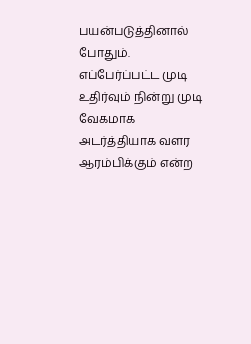பயன்படுத்தினால் போதும். எப்பேர்ப்பட்ட முடி உதிர்வும் நின்று முடி வேகமாக அடர்த்தியாக வளர ஆரம்பிக்கும் என்ற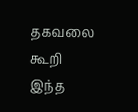தகவலை கூறி இந்த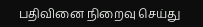பதிவினை நிறைவு செய்து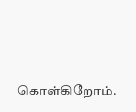கொள்கிறோம்.